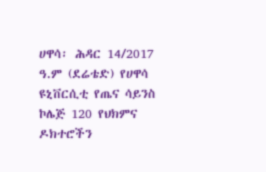ሀዋሳ፡ ሕዳር 14/2017 ዓ.ም (ደሬቴድ) የሀዋሳ ዩኒቨርሲቲ የጤና ሳይንስ ኮሌጅ 120 የህክምና ዶክተሮችን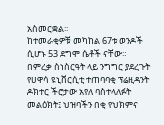አስመርቋል፡፡
ከተመራቂዎቹ መካከል 67ቱ ወንዶች ሲሆኑ 53 ደግሞ ሴቶች ናቸው።
በምረቃ ስነስርዓት ላይ ንግግር ያደረጉት የሀዋሳ ዩኒቨርሲቲ ተጠባባቂ ፕሬዚዳንት ዶክተር ችሮታው አየለ ባስተላለፉት መልዕክት፤ ህዝባችን በቂ የህክምና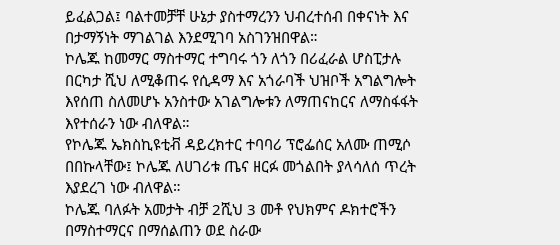ይፈልጋል፤ ባልተመቻቸ ሁኔታ ያስተማረንን ህብረተሰብ በቀናነት እና በታማኝነት ማገልገል እንደሚገባ አስገንዝበዋል።
ኮሌጁ ከመማር ማስተማር ተግባሩ ጎን ለጎን በሪፈራል ሆስፒታሉ በርካታ ሺህ ለሚቆጠሩ የሲዳማ እና አጎራባች ህዝቦች አግልግሎት እየሰጠ ስለመሆኑ አንስተው አገልግሎቱን ለማጠናከርና ለማስፋፋት እየተሰራን ነው ብለዋል።
የኮሌጁ ኤክስኪዩቲቭ ዳይረክተር ተባባሪ ፕሮፌሰር አለሙ ጠሚሶ በበኩላቸው፤ ኮሌጁ ለሀገሪቱ ጤና ዘርፉ መጎልበት ያላሳለሰ ጥረት እያደረገ ነው ብለዋል።
ኮሌጁ ባለፉት አመታት ብቻ 2ሺህ 3 መቶ የህክምና ዶክተሮችን በማስተማርና በማሰልጠን ወደ ስራው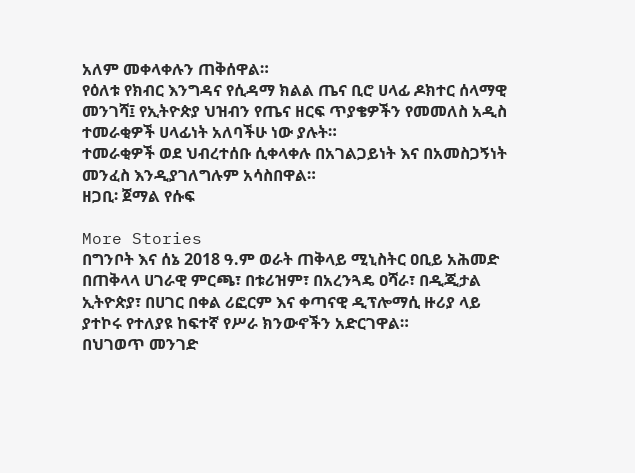አለም መቀላቀሉን ጠቅሰዋል።
የዕለቱ የክብር እንግዳና የሲዳማ ክልል ጤና ቢሮ ሀላፊ ዶክተር ሰላማዊ መንገሻ፤ የኢትዮጵያ ህዝብን የጤና ዘርፍ ጥያቄዎችን የመመለስ አዲስ ተመራቂዎች ሀላፊነት አለባችሁ ነው ያሉት።
ተመራቂዎች ወደ ህብረተሰቡ ሲቀላቀሉ በአገልጋይነት እና በአመስጋኝነት መንፈስ እንዲያገለግሉም አሳስበዋል።
ዘጋቢ፡ ጀማል የሱፍ

More Stories
በግንቦት እና ሰኔ 2018 ዓ.ም ወራት ጠቅላይ ሚኒስትር ዐቢይ አሕመድ በጠቅላላ ሀገራዊ ምርጫ፣ በቱሪዝም፣ በአረንጓዴ ዐሻራ፣ በዲጂታል ኢትዮጵያ፣ በሀገር በቀል ሪፎርም እና ቀጣናዊ ዲፕሎማሲ ዙሪያ ላይ ያተኮሩ የተለያዩ ከፍተኛ የሥራ ክንውኖችን አድርገዋል።
በህገወጥ መንገድ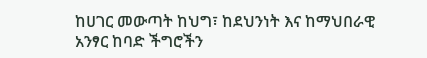ከሀገር መውጣት ከህግ፣ ከደህንነት እና ከማህበራዊ አንፃር ከባድ ችግሮችን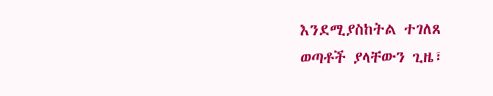እንደሚያስከትል ተገለጸ
ወጣቶች ያላቸውን ጊዜ፣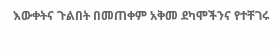እውቀትና ጉልበት በመጠቀም አቅመ ደካሞችንና የተቸገሩ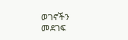ወገኖችን መደገፍ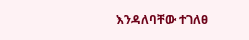እንዳለባቸው ተገለፀ